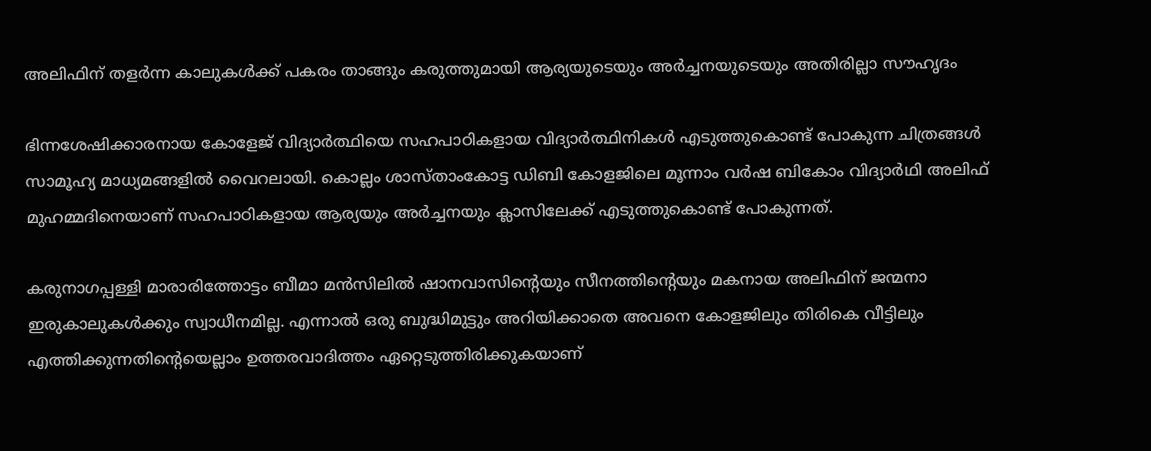അലിഫിന് തളര്‍ന്ന കാലുകള്‍ക്ക് പകരം താങ്ങും കരുത്തുമായി ആര്യയുടെയും അര്‍ച്ചനയുടെയും അതിരില്ലാ സൗഹൃദം

ഭിന്നശേഷിക്കാരനായ കോളേജ് വിദ്യാര്‍ത്ഥിയെ സഹപാഠികളായ വിദ്യാര്‍ത്ഥിനികള്‍ എടുത്തുകൊണ്ട് പോകുന്ന ചിത്രങ്ങള്‍ സാമൂഹ്യ മാധ്യമങ്ങളില്‍ വൈറലായി. കൊല്ലം ശാസ്താംകോട്ട ഡിബി കോളജിലെ മൂന്നാം വര്‍ഷ ബികോം വിദ്യാര്‍ഥി അലിഫ് മുഹമ്മദിനെയാണ് സഹപാഠികളായ ആര്യയും അര്‍ച്ചനയും ക്ലാസിലേക്ക് എടുത്തുകൊണ്ട് പോകുന്നത്.

കരുനാഗപ്പള്ളി മാരാരിത്തോട്ടം ബീമാ മന്‍സിലില്‍ ഷാനവാസിന്റെയും സീനത്തിന്റെയും മകനായ അലിഫിന് ജന്മനാ ഇരുകാലുകള്‍ക്കും സ്വാധീനമില്ല. എന്നാല്‍ ഒരു ബുദ്ധിമുട്ടും അറിയിക്കാതെ അവനെ കോളജിലും തിരികെ വീട്ടിലും എത്തിക്കുന്നതിന്റെയെല്ലാം ഉത്തരവാദിത്തം ഏറ്റെടുത്തിരിക്കുകയാണ്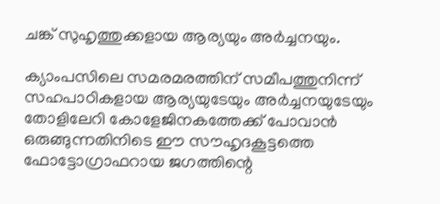ചങ്ക് സുഹൃത്തുക്കളായ ആര്യയും അര്‍ച്ചനയും.

ക്യാംപസിലെ സമരമരത്തിന് സമീപത്തുനിന്ന് സഹപാഠികളായ ആര്യയുടേയും അര്‍ച്ചനയുടേയും തോളിലേറി കോളേജിനകത്തേക്ക് പോവാന്‍ ഒരുങ്ങുന്നതിനിടെ ഈ സൗഹൃദകൂട്ടത്തെ ഫോട്ടോഗ്രാഫറായ ജഗത്തിന്റെ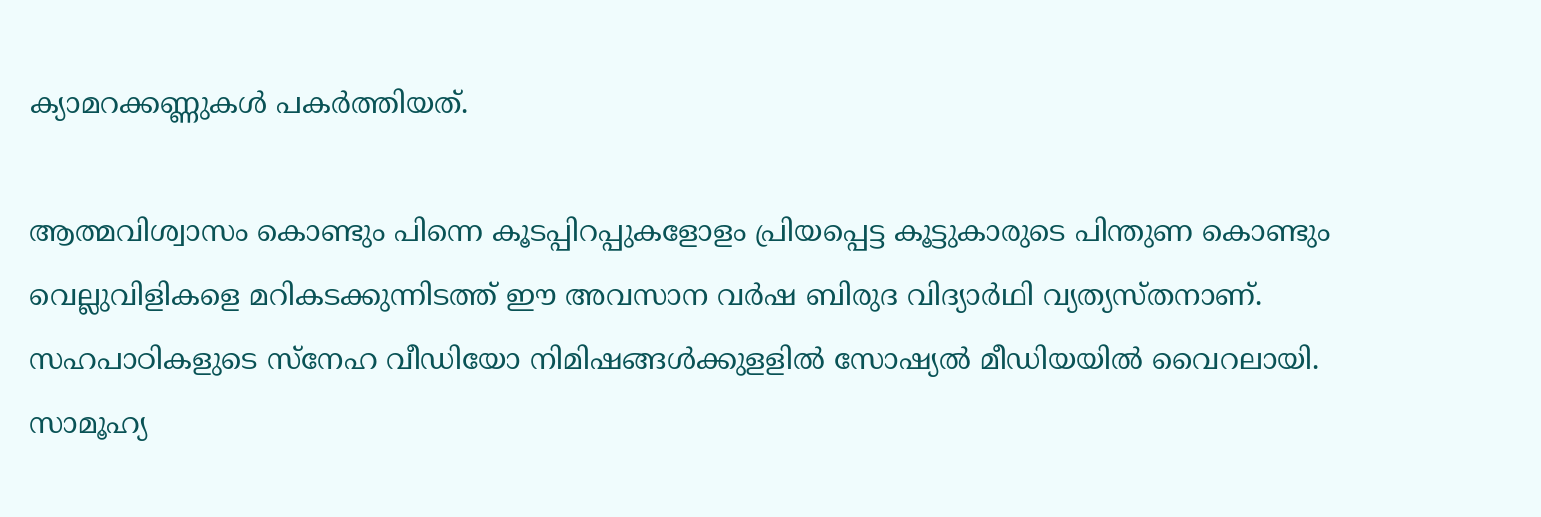ക്യാമറക്കണ്ണുകള്‍ പകര്‍ത്തിയത്.

ആത്മവിശ്വാസം കൊണ്ടും പിന്നെ കൂടപ്പിറപ്പുകളോളം പ്രിയപ്പെട്ട കൂട്ടുകാരുടെ പിന്തുണ കൊണ്ടും വെല്ലുവിളികളെ മറികടക്കുന്നിടത്ത് ഈ അവസാന വര്‍ഷ ബിരുദ വിദ്യാര്‍ഥി വ്യത്യസ്തനാണ്. സഹപാഠികളുടെ സ്‌നേഹ വീഡിയോ നിമിഷങ്ങള്‍ക്കുളളില്‍ സോഷ്യല്‍ മീഡിയയില്‍ വൈറലായി. സാമൂഹ്യ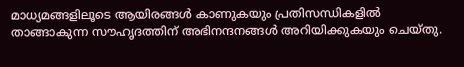മാധ്യമങ്ങളിലൂടെ ആയിരങ്ങള്‍ കാണുകയും പ്രതിസന്ധികളില്‍ താങ്ങാകുന്ന സൗഹൃദത്തിന് അഭിനന്ദനങ്ങള്‍ അറിയിക്കുകയും ചെയ്തു.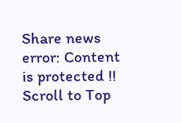Share news
error: Content is protected !!
Scroll to Top